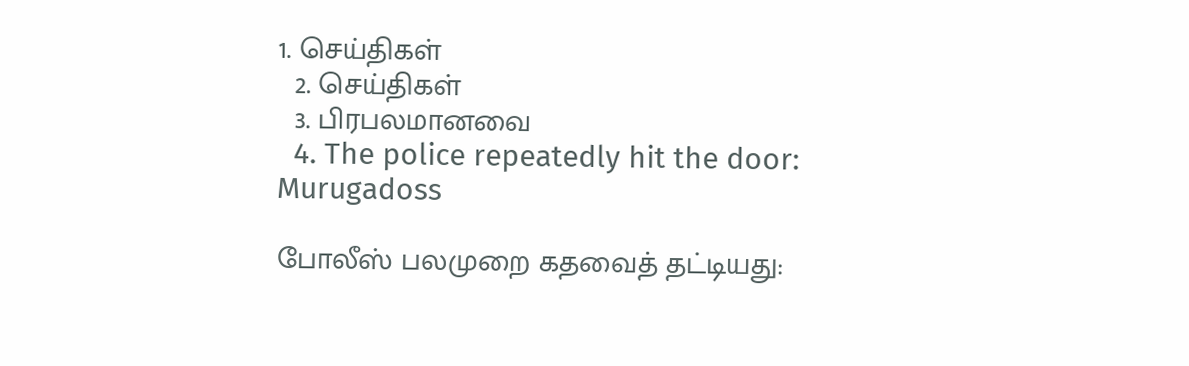1. செய்திகள்
  2. செய்திகள்
  3. பிரபலமானவை
  4. The police repeatedly hit the door: Murugadoss

போலீஸ் பலமுறை கதவைத் தட்டியது: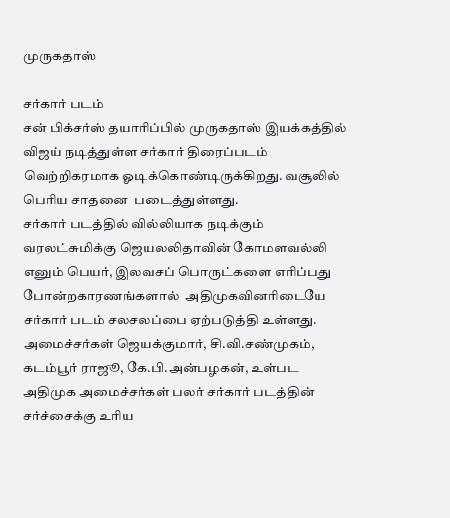முருகதாஸ்

சர்கார் படம்
சன் பிக்சர்ஸ் தயாரிப்பில் முருகதாஸ் இயக்கத்தில் விஜய் நடித்துள்ள சர்கார் திரைப்படம் வெற்றிகரமாக ஓடிக்கொண்டிருக்கிறது. வசூலில் பெரிய சாதனை  படைத்துள்ளது.
சர்கார் படத்தில் வில்லியாக நடிக்கும் வரலட்சுமிக்கு ஜெயலலிதாவின் கோமளவல்லி எனும் பெயர், இலவசப் பொருட்களை எரிப்பது போன்றகாரணங்களால்  அதிமுகவினரிடையே சர்கார் படம் சலசலப்பை ஏற்படுத்தி உள்ளது. அமைச்சர்கள் ஜெயக்குமார், சி.வி.சண்முகம், கடம்பூர் ராஜூ, கே.பி.அன்பழகன், உள்பட அதிமுக அமைச்சர்கள் பலர் சர்கார் படத்தின் சர்ச்சைக்கு உரிய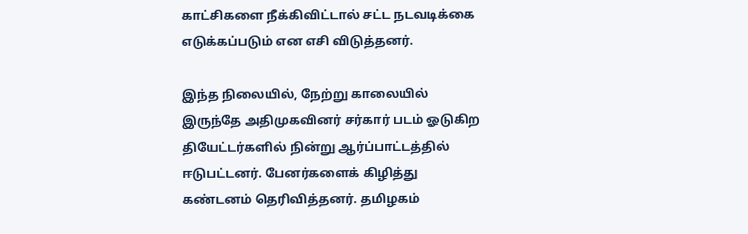காட்சிகளை நீக்கிவிட்டால் சட்ட நடவடிக்கை எடுக்கப்படும் என எசி விடுத்தனர்.

இந்த நிலையில், நேற்று காலையில் இருந்தே அதிமுகவினர் சர்கார் படம் ஓடுகிற தியேட்டர்களில் நின்று ஆர்ப்பாட்டத்தில் ஈடுபட்டனர். பேனர்களைக் கிழித்து கண்டனம் தெரிவித்தனர். தமிழகம்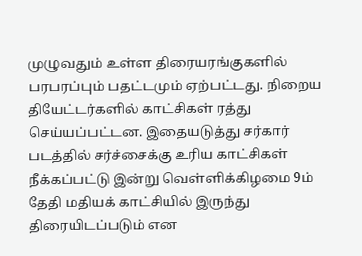முழுவதும் உள்ள திரையரங்குகளில் பரபரப்பும் பதட்டமும் ஏற்பட்டது. நிறைய தியேட்டர்களில் காட்சிகள் ரத்து செய்யப்பட்டன. இதையடுத்து சர்கார் படத்தில் சர்ச்சைக்கு உரிய காட்சிகள் நீக்கப்பட்டு இன்று வெள்ளிக்கிழமை 9ம் தேதி மதியக் காட்சியில் இருந்து  திரையிடப்படும் என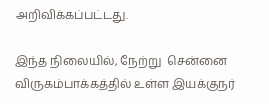அறிவிக்கப்பட்டது.

இந்த நிலையில், நேற்று  சென்னை விருகம்பாக்கத்தில் உள்ள இயக்குநர்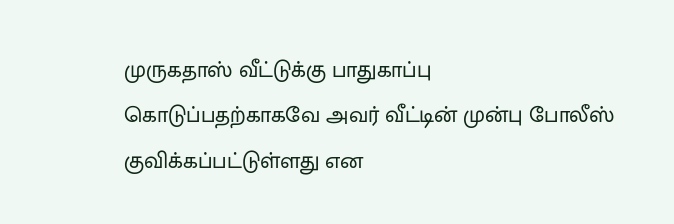முருகதாஸ் வீட்டுக்கு பாதுகாப்பு கொடுப்பதற்காகவே அவர் வீட்டின் முன்பு போலீஸ்  குவிக்கப்பட்டுள்ளது என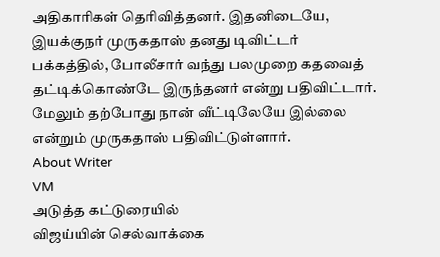அதிகாரிகள் தெரிவித்தனர். இதனிடையே, இயக்குநர் முருகதாஸ் தனது டிவிட்டர் பக்கத்தில், போலீசார் வந்து பலமுறை கதவைத் தட்டிக்கொண்டே இருந்தனர் என்று பதிவிட்டார். மேலும் தற்போது நான் வீட்டிலேயே இல்லை என்றும் முருகதாஸ் பதிவிட்டுள்ளார்.
About Writer
VM
அடுத்த கட்டுரையில்
விஜய்யின் செல்வாக்கை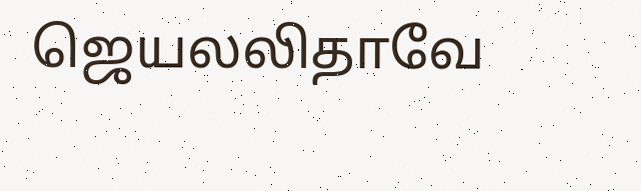ஜெயலலிதாவே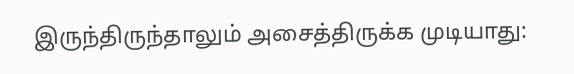இருந்திருந்தாலும் அசைத்திருக்க முடியாது: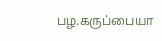பழ.கருப்பையா